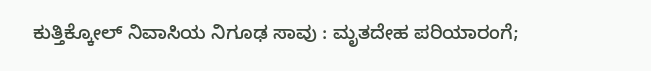ಕುತ್ತಿಕ್ಕೋಲ್ ನಿವಾಸಿಯ ನಿಗೂಢ ಸಾವು : ಮೃತದೇಹ ಪರಿಯಾರಂಗೆ;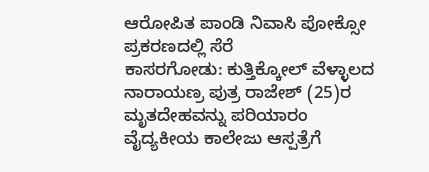ಆರೋಪಿತ ಪಾಂಡಿ ನಿವಾಸಿ ಪೋಕ್ಸೋ ಪ್ರಕರಣದಲ್ಲಿ ಸೆರೆ
ಕಾಸರಗೋಡು: ಕುತ್ತಿಕ್ಕೋಲ್ ವೆಳ್ಳಾಲದ ನಾರಾಯಣ್ರ ಪುತ್ರ ರಾಜೇಶ್ (25)ರ ಮೃತದೇಹವನ್ನು ಪರಿಯಾರಂ ವೈದ್ಯಕೀಯ ಕಾಲೇಜು ಆಸ್ಪತ್ರೆಗೆ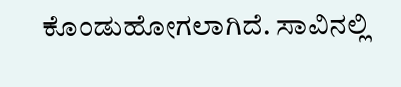ಕೊಂಡುಹೋಗಲಾಗಿದೆ. ಸಾವಿನಲ್ಲಿ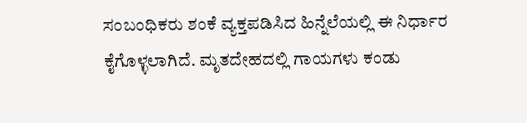ಸಂಬಂಧಿಕರು ಶಂಕೆ ವ್ಯಕ್ತಪಡಿಸಿದ ಹಿನ್ನೆಲೆಯಲ್ಲಿ ಈ ನಿರ್ಧಾರ ಕೈಗೊಳ್ಳಲಾಗಿದೆ. ಮೃತದೇಹದಲ್ಲಿ ಗಾಯಗಳು ಕಂಡು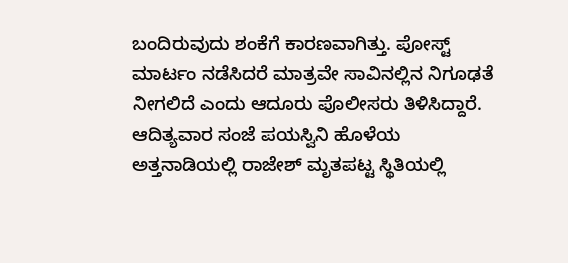ಬಂದಿರುವುದು ಶಂಕೆಗೆ ಕಾರಣವಾಗಿತ್ತು. ಪೋಸ್ಟ್ ಮಾರ್ಟಂ ನಡೆಸಿದರೆ ಮಾತ್ರವೇ ಸಾವಿನಲ್ಲಿನ ನಿಗೂಢತೆ ನೀಗಲಿದೆ ಎಂದು ಆದೂರು ಪೊಲೀಸರು ತಿಳಿಸಿದ್ದಾರೆ. ಆದಿತ್ಯವಾರ ಸಂಜೆ ಪಯಸ್ವಿನಿ ಹೊಳೆಯ ಅತ್ತನಾಡಿಯಲ್ಲಿ ರಾಜೇಶ್ ಮೃತಪಟ್ಟ ಸ್ಥಿತಿಯಲ್ಲಿ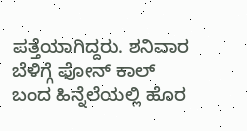ಪತ್ತೆಯಾಗಿದ್ದರು. ಶನಿವಾರ ಬೆಳಿಗ್ಗೆ ಫೋನ್ ಕಾಲ್ ಬಂದ ಹಿನ್ನೆಲೆಯಲ್ಲಿ ಹೊರ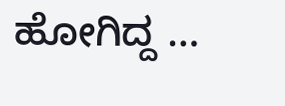ಹೋಗಿದ್ದ …